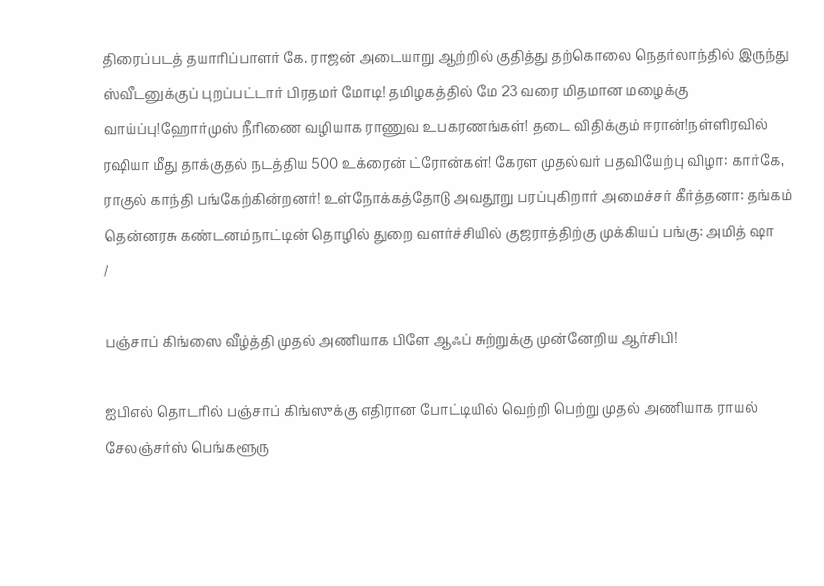திரைப்படத் தயாரிப்பாளர் கே. ராஜன் அடையாறு ஆற்றில் குதித்து தற்கொலை நெதர்லாந்தில் இருந்து ஸ்வீடனுக்குப் புறப்பட்டார் பிரதமர் மோடி! தமிழகத்தில் மே 23 வரை மிதமான மழைக்கு வாய்ப்பு!ஹோர்முஸ் நீரிணை வழியாக ராணுவ உபகரணங்கள்! தடை விதிக்கும் ஈரான்!நள்ளிரவில் ரஷியா மீது தாக்குதல் நடத்திய 500 உக்ரைன் ட்ரோன்கள்! கேரள முதல்வர் பதவியேற்பு விழா: கார்கே, ராகுல் காந்தி பங்கேற்கின்றனர்! உள்நோக்கத்தோடு அவதூறு பரப்புகிறார் அமைச்சர் கீர்த்தனா: தங்கம் தென்னரசு கண்டனம்நாட்டின் தொழில் துறை வளர்ச்சியில் குஜராத்திற்கு முக்கியப் பங்கு: அமித் ஷா
/

பஞ்சாப் கிங்ஸை வீழ்த்தி முதல் அணியாக பிளே ஆஃப் சுற்றுக்கு முன்னேறிய ஆர்சிபி!

ஐபிஎல் தொடரில் பஞ்சாப் கிங்ஸுக்கு எதிரான போட்டியில் வெற்றி பெற்று முதல் அணியாக ராயல் சேலஞ்சர்ஸ் பெங்களூரு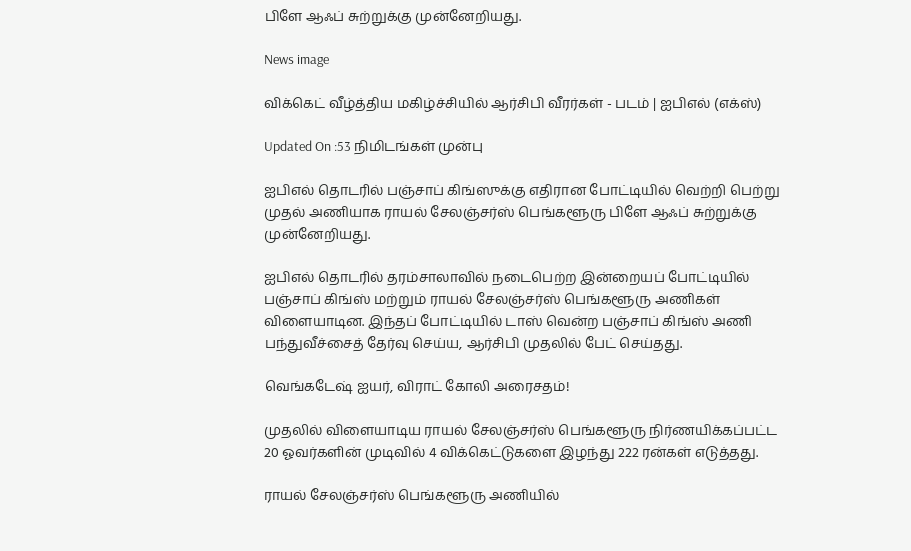பிளே ஆஃப் சுற்றுக்கு முன்னேறியது.

News image

விக்கெட் வீழ்த்திய மகிழ்ச்சியில் ஆர்சிபி வீரர்கள் - படம் | ஐபிஎல் (எக்ஸ்)

Updated On :53 நிமிடங்கள் முன்பு

ஐபிஎல் தொடரில் பஞ்சாப் கிங்ஸுக்கு எதிரான போட்டியில் வெற்றி பெற்று முதல் அணியாக ராயல் சேலஞ்சர்ஸ் பெங்களூரு பிளே ஆஃப் சுற்றுக்கு முன்னேறியது.

ஐபிஎல் தொடரில் தரம்சாலாவில் நடைபெற்ற இன்றையப் போட்டியில் பஞ்சாப் கிங்ஸ் மற்றும் ராயல் சேலஞ்சர்ஸ் பெங்களூரு அணிகள் விளையாடின. இந்தப் போட்டியில் டாஸ் வென்ற பஞ்சாப் கிங்ஸ் அணி பந்துவீச்சைத் தேர்வு செய்ய, ஆர்சிபி முதலில் பேட் செய்தது.

வெங்கடேஷ் ஐயர், விராட் கோலி அரைசதம்!

முதலில் விளையாடிய ராயல் சேலஞ்சர்ஸ் பெங்களூரு நிர்ணயிக்கப்பட்ட 20 ஓவர்களின் முடிவில் 4 விக்கெட்டுகளை இழந்து 222 ரன்கள் எடுத்தது.

ராயல் சேலஞ்சர்ஸ் பெங்களூரு அணியில்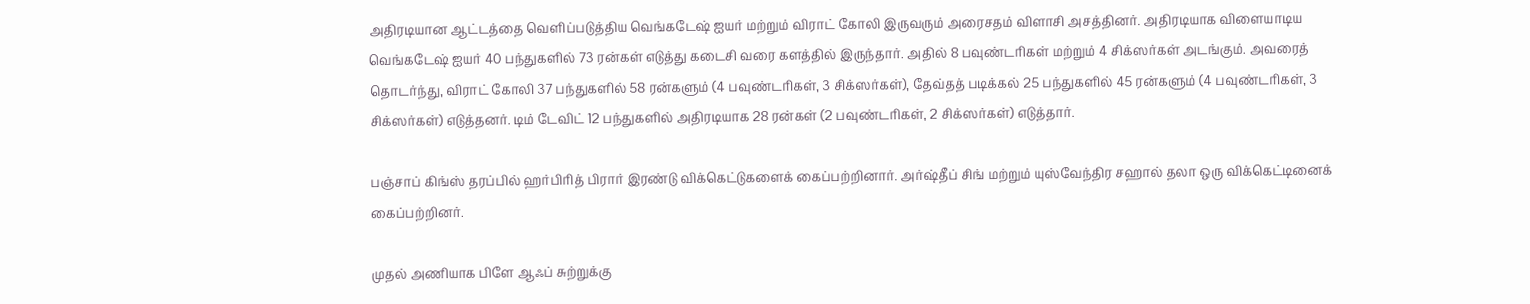அதிரடியான ஆட்டத்தை வெளிப்படுத்திய வெங்கடேஷ் ஐயர் மற்றும் விராட் கோலி இருவரும் அரைசதம் விளாசி அசத்தினர். அதிரடியாக விளையாடிய வெங்கடேஷ் ஐயர் 40 பந்துகளில் 73 ரன்கள் எடுத்து கடைசி வரை களத்தில் இருந்தார். அதில் 8 பவுண்டரிகள் மற்றும் 4 சிக்ஸர்கள் அடங்கும். அவரைத் தொடர்ந்து, விராட் கோலி 37 பந்துகளில் 58 ரன்களும் (4 பவுண்டரிகள், 3 சிக்ஸர்கள்), தேவ்தத் படிக்கல் 25 பந்துகளில் 45 ரன்களும் (4 பவுண்டரிகள், 3 சிக்ஸர்கள்) எடுத்தனர். டிம் டேவிட் 12 பந்துகளில் அதிரடியாக 28 ரன்கள் (2 பவுண்டரிகள், 2 சிக்ஸர்கள்) எடுத்தார்.

பஞ்சாப் கிங்ஸ் தரப்பில் ஹர்பிரித் பிரார் இரண்டு விக்கெட்டுகளைக் கைப்பற்றினார். அர்ஷ்தீப் சிங் மற்றும் யுஸ்வேந்திர சஹால் தலா ஒரு விக்கெட்டினைக் கைப்பற்றினர்.

முதல் அணியாக பிளே ஆஃப் சுற்றுக்கு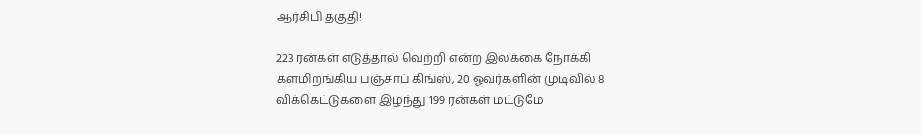ஆர்சிபி தகுதி!

223 ரன்கள் எடுத்தால் வெற்றி என்ற இலக்கை நோக்கி களமிறங்கிய பஞ்சாப் கிங்ஸ், 20 ஓவர்களின் முடிவில் 8 விக்கெட்டுகளை இழந்து 199 ரன்கள் மட்டுமே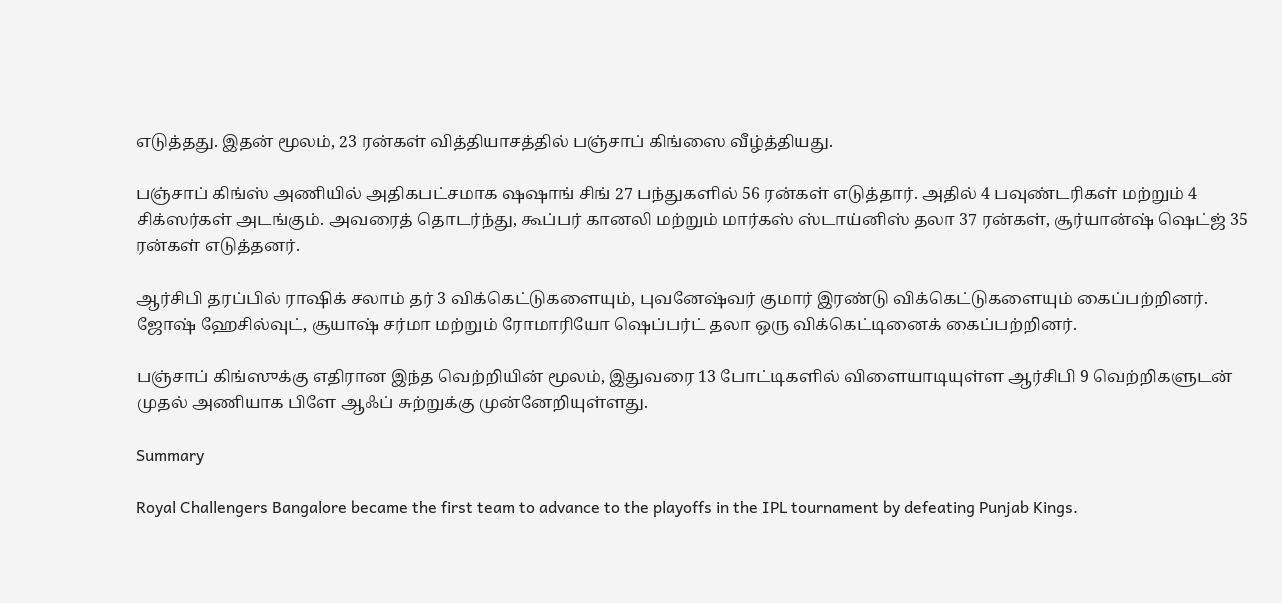எடுத்தது. இதன் மூலம், 23 ரன்கள் வித்தியாசத்தில் பஞ்சாப் கிங்ஸை வீழ்த்தியது.

பஞ்சாப் கிங்ஸ் அணியில் அதிகபட்சமாக ஷஷாங் சிங் 27 பந்துகளில் 56 ரன்கள் எடுத்தார். அதில் 4 பவுண்டரிகள் மற்றும் 4 சிக்ஸர்கள் அடங்கும். அவரைத் தொடர்ந்து, கூப்பர் கானலி மற்றும் மார்கஸ் ஸ்டாய்னிஸ் தலா 37 ரன்கள், சூர்யான்ஷ் ஷெட்ஜ் 35 ரன்கள் எடுத்தனர்.

ஆர்சிபி தரப்பில் ராஷிக் சலாம் தர் 3 விக்கெட்டுகளையும், புவனேஷ்வர் குமார் இரண்டு விக்கெட்டுகளையும் கைப்பற்றினர். ஜோஷ் ஹேசில்வுட், சூயாஷ் சர்மா மற்றும் ரோமாரியோ ஷெப்பர்ட் தலா ஒரு விக்கெட்டினைக் கைப்பற்றினர்.

பஞ்சாப் கிங்ஸுக்கு எதிரான இந்த வெற்றியின் மூலம், இதுவரை 13 போட்டிகளில் விளையாடியுள்ள ஆர்சிபி 9 வெற்றிகளுடன் முதல் அணியாக பிளே ஆஃப் சுற்றுக்கு முன்னேறியுள்ளது.

Summary

Royal Challengers Bangalore became the first team to advance to the playoffs in the IPL tournament by defeating Punjab Kings.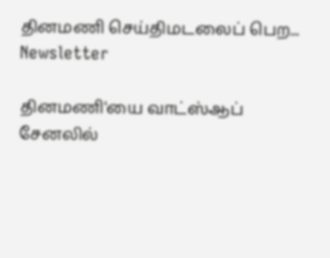தினமணி செய்திமடலைப் பெற... Newsletter

தினமணி'யை வாட்ஸ்ஆப் சேனலில்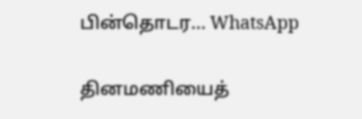பின்தொடர... WhatsApp

தினமணியைத்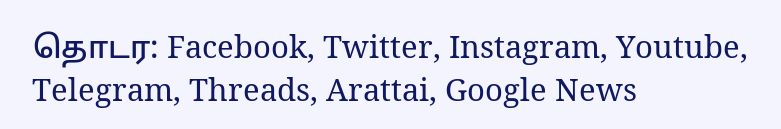தொடர: Facebook, Twitter, Instagram, Youtube, Telegram, Threads, Arattai, Google News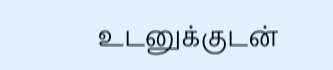உடனுக்குடன்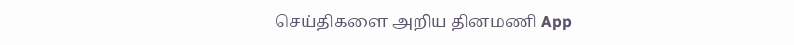செய்திகளை அறிய தினமணி App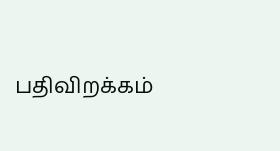பதிவிறக்கம்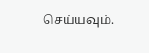செய்யவும்.